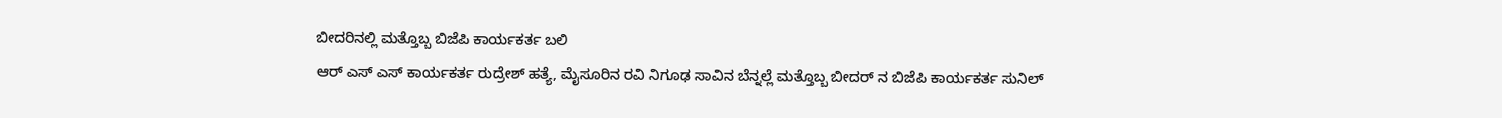ಬೀದರಿನಲ್ಲಿ ಮತ್ತೊಬ್ಬ ಬಿಜೆಪಿ ಕಾರ್ಯಕರ್ತ ಬಲಿ
ಆರ್ ಎಸ್ ಎಸ್ ಕಾರ್ಯಕರ್ತ ರುದ್ರೇಶ್ ಹತ್ಯೆ, ಮೈಸೂರಿನ ರವಿ ನಿಗೂಢ ಸಾವಿನ ಬೆನ್ನಲ್ಲೆ ಮತ್ತೊಬ್ಬ ಬೀದರ್ ನ ಬಿಜೆಪಿ ಕಾರ್ಯಕರ್ತ ಸುನಿಲ್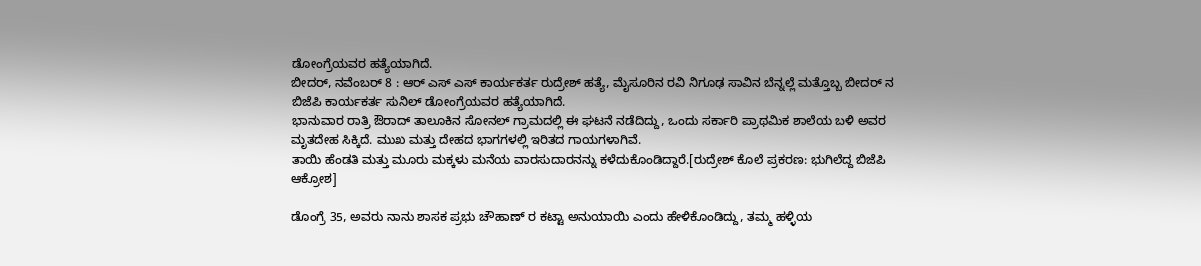ಡೋಂಗ್ರೆಯವರ ಹತ್ಯೆಯಾಗಿದೆ.
ಬೀದರ್, ನವೆಂಬರ್ 8 : ಆರ್ ಎಸ್ ಎಸ್ ಕಾರ್ಯಕರ್ತ ರುದ್ರೇಶ್ ಹತ್ಯೆ, ಮೈಸೂರಿನ ರವಿ ನಿಗೂಢ ಸಾವಿನ ಬೆನ್ನಲ್ಲೆ ಮತ್ತೊಬ್ಬ ಬೀದರ್ ನ ಬಿಜೆಪಿ ಕಾರ್ಯಕರ್ತ ಸುನಿಲ್ ಡೋಂಗ್ರೆಯವರ ಹತ್ಯೆಯಾಗಿದೆ.
ಭಾನುವಾರ ರಾತ್ರಿ ಔರಾದ್ ತಾಲೂಕಿನ ಸೋನಲ್ ಗ್ರಾಮದಲ್ಲಿ ಈ ಘಟನೆ ನಡೆದಿದ್ದು, ಒಂದು ಸರ್ಕಾರಿ ಪ್ರಾಥಮಿಕ ಶಾಲೆಯ ಬಳಿ ಅವರ ಮೃತದೇಹ ಸಿಕ್ಕಿದೆ. ಮುಖ ಮತ್ತು ದೇಹದ ಭಾಗಗಳಲ್ಲಿ ಇರಿತದ ಗಾಯಗಳಾಗಿವೆ.
ತಾಯಿ ಹೆಂಡತಿ ಮತ್ತು ಮೂರು ಮಕ್ಕಳು ಮನೆಯ ವಾರಸುದಾರನನ್ನು ಕಳೆದುಕೊಂಡಿದ್ದಾರೆ.[ರುದ್ರೇಶ್ ಕೊಲೆ ಪ್ರಕರಣ: ಭುಗಿಲೆದ್ದ ಬಿಜೆಪಿ ಆಕ್ರೋಶ]

ಡೊಂಗ್ರೆ 35, ಅವರು ನಾನು ಶಾಸಕ ಪ್ರಭು ಚೌಹಾಣ್ ರ ಕಟ್ಟಾ ಅನುಯಾಯಿ ಎಂದು ಹೇಳಿಕೊಂಡಿದ್ದು, ತಮ್ಮ ಹಳ್ಳಿಯ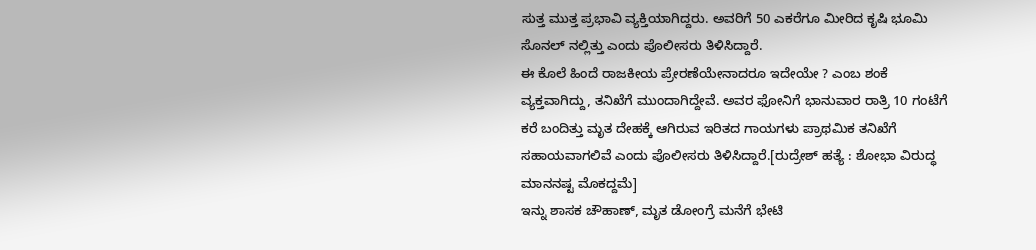ಸುತ್ತ ಮುತ್ತ ಪ್ರಭಾವಿ ವ್ಯಕ್ತಿಯಾಗಿದ್ದರು. ಅವರಿಗೆ 50 ಎಕರೆಗೂ ಮೀರಿದ ಕೃಷಿ ಭೂಮಿ ಸೊನಲ್ ನಲ್ಲಿತ್ತು ಎಂದು ಪೊಲೀಸರು ತಿಳಿಸಿದ್ದಾರೆ.
ಈ ಕೊಲೆ ಹಿಂದೆ ರಾಜಕೀಯ ಪ್ರೇರಣೆಯೇನಾದರೂ ಇದೇಯೇ ? ಎಂಬ ಶಂಕೆ ವ್ಯಕ್ತವಾಗಿದ್ದು, ತನಿಖೆಗೆ ಮುಂದಾಗಿದ್ದೇವೆ. ಅವರ ಫೋನಿಗೆ ಭಾನುವಾರ ರಾತ್ರಿ 10 ಗಂಟೆಗೆ ಕರೆ ಬಂದಿತ್ತು ಮೃತ ದೇಹಕ್ಕೆ ಆಗಿರುವ ಇರಿತದ ಗಾಯಗಳು ಪ್ರಾಥಮಿಕ ತನಿಖೆಗೆ ಸಹಾಯವಾಗಲಿವೆ ಎಂದು ಪೊಲೀಸರು ತಿಳಿಸಿದ್ದಾರೆ.[ರುದ್ರೇಶ್ ಹತ್ಯೆ : ಶೋಭಾ ವಿರುದ್ಧ ಮಾನನಷ್ಟ ಮೊಕದ್ದಮೆ]
ಇನ್ನು ಶಾಸಕ ಚೌಹಾಣ್, ಮೃತ ಡೋಂಗ್ರೆ ಮನೆಗೆ ಭೇಟಿ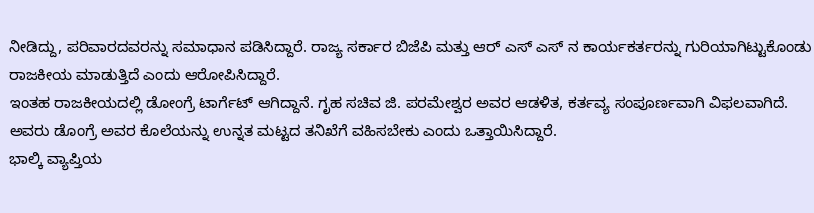ನೀಡಿದ್ದು, ಪರಿವಾರದವರನ್ನು ಸಮಾಧಾನ ಪಡಿಸಿದ್ದಾರೆ. ರಾಜ್ಯ ಸರ್ಕಾರ ಬಿಜೆಪಿ ಮತ್ತು ಆರ್ ಎಸ್ ಎಸ್ ನ ಕಾರ್ಯಕರ್ತರನ್ನು ಗುರಿಯಾಗಿಟ್ಟುಕೊಂಡು ರಾಜಕೀಯ ಮಾಡುತ್ತಿದೆ ಎಂದು ಆರೋಪಿಸಿದ್ದಾರೆ.
ಇಂತಹ ರಾಜಕೀಯದಲ್ಲಿ ಡೋಂಗ್ರೆ ಟಾರ್ಗೆಟ್ ಆಗಿದ್ದಾನೆ. ಗೃಹ ಸಚಿವ ಜಿ. ಪರಮೇಶ್ವರ ಅವರ ಆಡಳಿತ, ಕರ್ತವ್ಯ ಸಂಪೂರ್ಣವಾಗಿ ವಿಫಲವಾಗಿದೆ. ಅವರು ಡೊಂಗ್ರೆ ಅವರ ಕೊಲೆಯನ್ನು ಉನ್ನತ ಮಟ್ಟದ ತನಿಖೆಗೆ ವಹಿಸಬೇಕು ಎಂದು ಒತ್ತಾಯಿಸಿದ್ದಾರೆ.
ಭಾಲ್ಕಿ ವ್ಯಾಪ್ತಿಯ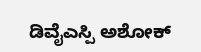ಡಿವೈಎಸ್ಪಿ ಅಶೋಕ್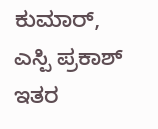ಕುಮಾರ್, ಎಸ್ಪಿ ಪ್ರಕಾಶ್ ಇತರ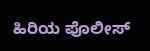ಹಿರಿಯ ಪೊಲೀಸ್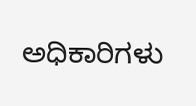ಅಧಿಕಾರಿಗಳು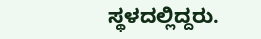ಸ್ಥಳದಲ್ಲಿದ್ದರು.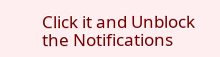Click it and Unblock the Notifications